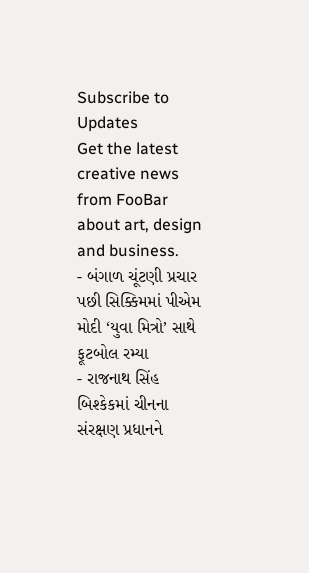Subscribe to Updates
Get the latest creative news from FooBar about art, design and business.
- બંગાળ ચૂંટણી પ્રચાર પછી સિક્કિમમાં પીએમ મોદી ‘યુવા મિત્રો’ સાથે ફૂટબોલ રમ્યા
- રાજનાથ સિંહ બિશ્કેકમાં ચીનના સંરક્ષણ પ્રધાનને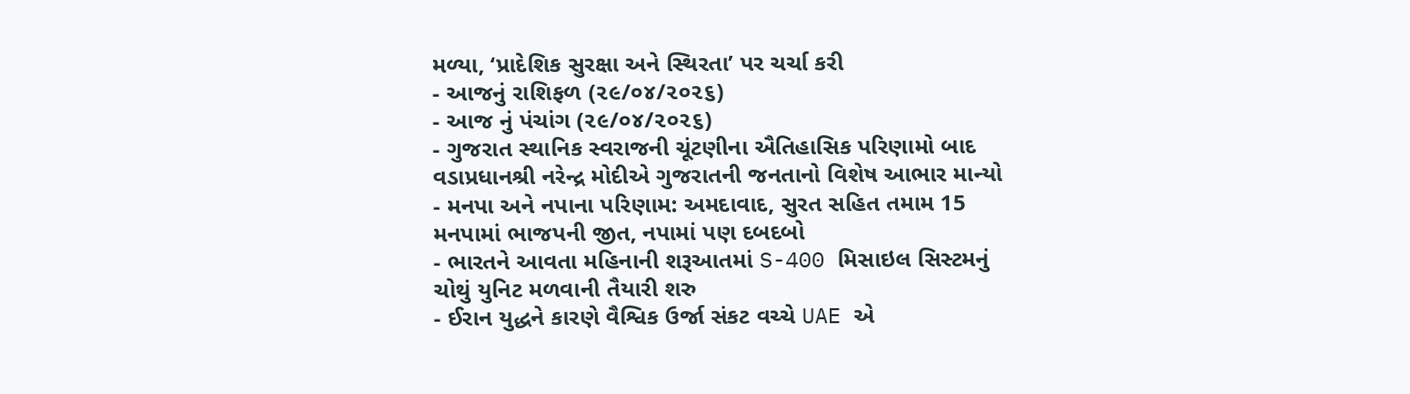મળ્યા, ‘પ્રાદેશિક સુરક્ષા અને સ્થિરતા’ પર ચર્ચા કરી
- આજનું રાશિફળ (૨૯/૦૪/૨૦૨૬)
- આજ નું પંચાંગ (૨૯/૦૪/૨૦૨૬)
- ગુજરાત સ્થાનિક સ્વરાજની ચૂંટણીના ઐતિહાસિક પરિણામો બાદ વડાપ્રધાનશ્રી નરેન્દ્ર મોદીએ ગુજરાતની જનતાનો વિશેષ આભાર માન્યો
- મનપા અને નપાના પરિણામ: અમદાવાદ, સુરત સહિત તમામ 15 મનપામાં ભાજપની જીત, નપામાં પણ દબદબો
- ભારતને આવતા મહિનાની શરૂઆતમાં S-400 મિસાઇલ સિસ્ટમનું ચોથું યુનિટ મળવાની તૈયારી શરુ
- ઈરાન યુદ્ધને કારણે વૈશ્વિક ઉર્જા સંકટ વચ્ચે UAE એ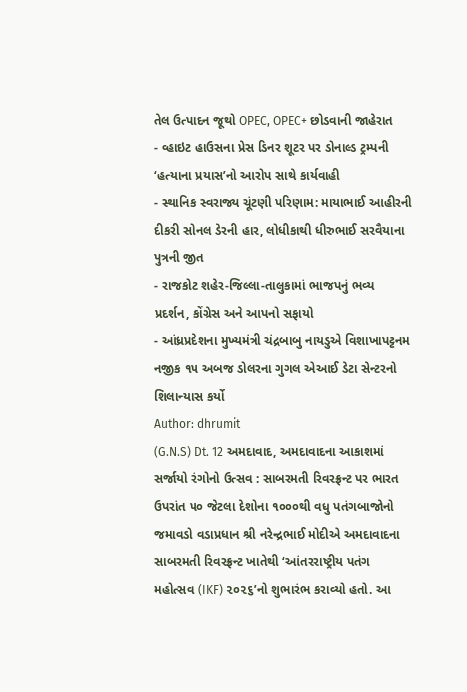તેલ ઉત્પાદન જૂથો OPEC, OPEC+ છોડવાની જાહેરાત
- વ્હાઇટ હાઉસના પ્રેસ ડિનર શૂટર પર ડોનાલ્ડ ટ્રમ્પની ‘હત્યાના પ્રયાસ’નો આરોપ સાથે કાર્યવાહી
- સ્થાનિક સ્વરાજ્ય ચૂંટણી પરિણામ: માયાભાઈ આહીરની દીકરી સોનલ ડેરની હાર, લોધીકાથી ધીરુભાઈ સરવૈયાના પુત્રની જીત
- રાજકોટ શહેર-જિલ્લા-તાલુકામાં ભાજપનું ભવ્ય પ્રદર્શન, કોંગ્રેસ અને આપનો સફાયો
- આંધ્રપ્રદેશના મુખ્યમંત્રી ચંદ્રબાબુ નાયડુએ વિશાખાપટ્ટનમ નજીક ૧૫ અબજ ડોલરના ગુગલ એઆઈ ડેટા સેન્ટરનો શિલાન્યાસ કર્યો
Author: dhrumit
(G.N.S) Dt. 12 અમદાવાદ, અમદાવાદના આકાશમાં સર્જાયો રંગોનો ઉત્સવ : સાબરમતી રિવરફ્રન્ટ પર ભારત ઉપરાંત ૫૦ જેટલા દેશોના ૧૦૦૦થી વધુ પતંગબાજોનો જમાવડો વડાપ્રધાન શ્રી નરેન્દ્રભાઈ મોદીએ અમદાવાદના સાબરમતી રિવરફ્રન્ટ ખાતેથી ‘આંતરરાષ્ટ્રીય પતંગ મહોત્સવ (IKF) ૨૦૨૬’નો શુભારંભ કરાવ્યો હતો. આ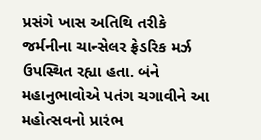પ્રસંગે ખાસ અતિથિ તરીકે જર્મનીના ચાન્સેલર ફ્રેડરિક મર્ઝ ઉપસ્થિત રહ્યા હતા. બંને મહાનુભાવોએ પતંગ ચગાવીને આ મહોત્સવનો પ્રારંભ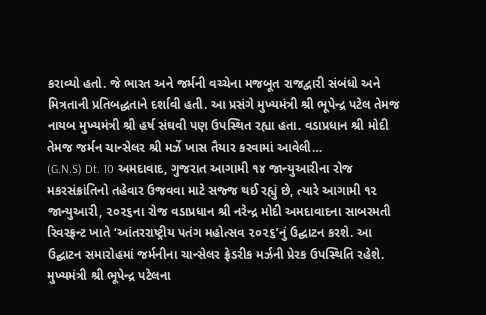કરાવ્યો હતો. જે ભારત અને જર્મની વચ્ચેના મજબૂત રાજદ્વારી સંબંધો અને મિત્રતાની પ્રતિબદ્ધતાને દર્શાવી હતી. આ પ્રસંગે મુખ્યમંત્રી શ્રી ભૂપેન્દ્ર પટેલ તેમજ નાયબ મુખ્યમંત્રી શ્રી હર્ષ સંઘવી પણ ઉપસ્થિત રહ્યા હતા. વડાપ્રધાન શ્રી મોદી તેમજ જર્મન ચાન્સેલર શ્રી મર્ઝે ખાસ તૈયાર કરવામાં આવેલી…
(G.N.S) Dt. 10 અમદાવાદ, ગુજરાત આગામી ૧૪ જાન્યુઆરીના રોજ મકરસંક્રાંતિનો તહેવાર ઉજવવા માટે સજ્જ થઈ રહ્યું છે, ત્યારે આગામી ૧૨ જાન્યુઆરી, ૨૦૨૬ના રોજ વડાપ્રધાન શ્રી નરેન્દ્ર મોદી અમદાવાદના સાબરમતી રિવરફ્રન્ટ ખાતે ‘આંતરરાષ્ટ્રીય પતંગ મહોત્સવ ૨૦૨૬’નું ઉદ્ઘાટન કરશે. આ ઉદ્ઘાટન સમારોહમાં જર્મનીના ચાન્સેલર ફ્રેડરીક મર્ઝની પ્રેરક ઉપસ્થિતિ રહેશે. મુખ્યમંત્રી શ્રી ભૂપેન્દ્ર પટેલના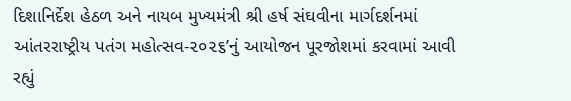દિશાનિર્દેશ હેઠળ અને નાયબ મુખ્યમંત્રી શ્રી હર્ષ સંઘવીના માર્ગદર્શનમાં આંતરરાષ્ટ્રીય પતંગ મહોત્સવ-૨૦૨૬’નું આયોજન પૂરજોશમાં કરવામાં આવી રહ્યું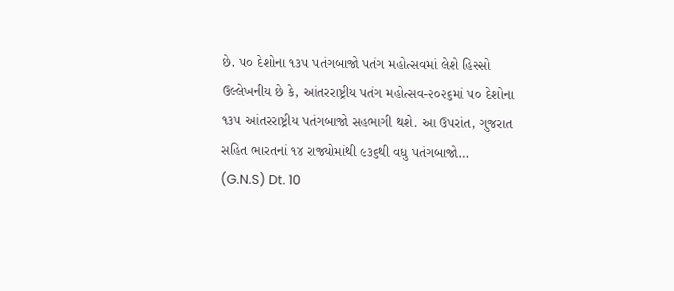છે. ૫૦ દેશોના ૧૩૫ પતંગબાજો પતંગ મહોત્સવમાં લેશે હિસ્સો ઉલ્લેખનીય છે કે, આંતરરાષ્ટ્રીય પતંગ મહોત્સવ-૨૦૨૬માં ૫૦ દેશોના ૧૩૫ આંતરરાષ્ટ્રીય પતંગબાજો સહભાગી થશે. આ ઉપરાંત, ગુજરાત સહિત ભારતનાં ૧૪ રાજ્યોમાંથી ૯૩૬થી વધુ પતંગબાજો…
(G.N.S) Dt. 10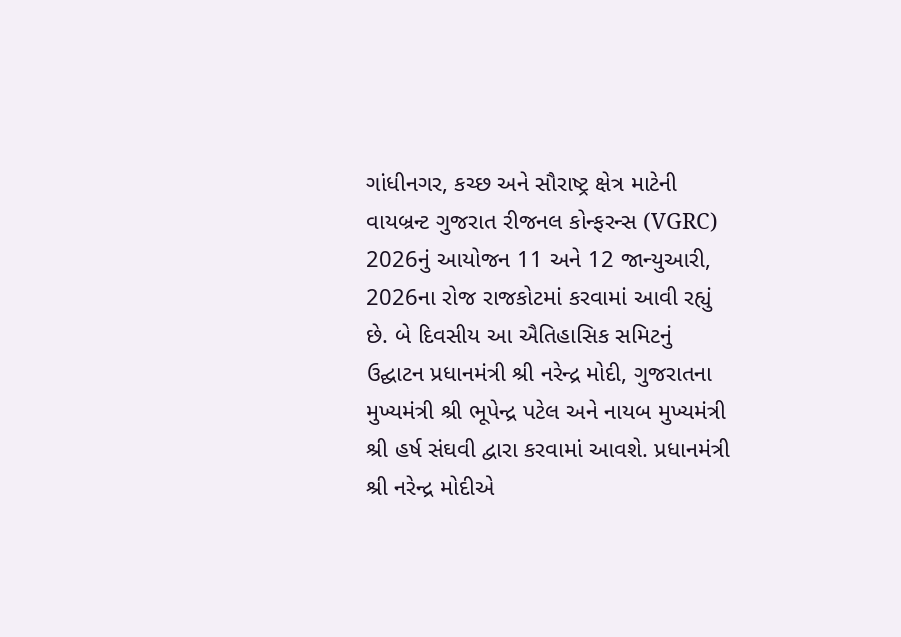ગાંધીનગર, કચ્છ અને સૌરાષ્ટ્ર ક્ષેત્ર માટેની વાયબ્રન્ટ ગુજરાત રીજનલ કોન્ફરન્સ (VGRC) 2026નું આયોજન 11 અને 12 જાન્યુઆરી, 2026ના રોજ રાજકોટમાં કરવામાં આવી રહ્યું છે. બે દિવસીય આ ઐતિહાસિક સમિટનું ઉદ્ઘાટન પ્રધાનમંત્રી શ્રી નરેન્દ્ર મોદી, ગુજરાતના મુખ્યમંત્રી શ્રી ભૂપેન્દ્ર પટેલ અને નાયબ મુખ્યમંત્રી શ્રી હર્ષ સંઘવી દ્વારા કરવામાં આવશે. પ્રધાનમંત્રી શ્રી નરેન્દ્ર મોદીએ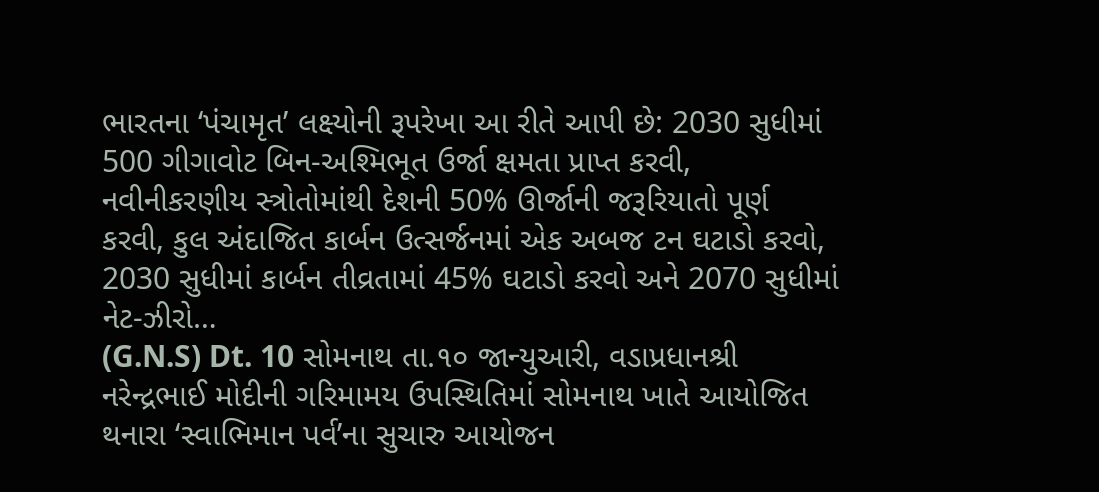ભારતના ‘પંચામૃત’ લક્ષ્યોની રૂપરેખા આ રીતે આપી છે: 2030 સુધીમાં 500 ગીગાવોટ બિન-અશ્મિભૂત ઉર્જા ક્ષમતા પ્રાપ્ત કરવી, નવીનીકરણીય સ્ત્રોતોમાંથી દેશની 50% ઊર્જાની જરૂરિયાતો પૂર્ણ કરવી, કુલ અંદાજિત કાર્બન ઉત્સર્જનમાં એક અબજ ટન ઘટાડો કરવો, 2030 સુધીમાં કાર્બન તીવ્રતામાં 45% ઘટાડો કરવો અને 2070 સુધીમાં નેટ-ઝીરો…
(G.N.S) Dt. 10 સોમનાથ તા.૧૦ જાન્યુઆરી, વડાપ્રધાનશ્રી નરેન્દ્રભાઈ મોદીની ગરિમામય ઉપસ્થિતિમાં સોમનાથ ખાતે આયોજિત થનારા ‘સ્વાભિમાન પર્વ’ના સુચારુ આયોજન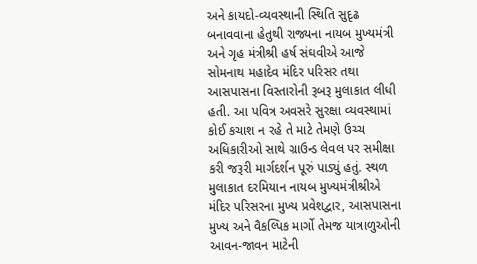અને કાયદો-વ્યવસ્થાની સ્થિતિ સુદૃઢ બનાવવાના હેતુથી રાજ્યના નાયબ મુખ્યમંત્રી અને ગૃહ મંત્રીશ્રી હર્ષ સંઘવીએ આજે સોમનાથ મહાદેવ મંદિર પરિસર તથા આસપાસના વિસ્તારોની રૂબરૂ મુલાકાત લીધી હતી. આ પવિત્ર અવસરે સુરક્ષા વ્યવસ્થામાં કોઈ કચાશ ન રહે તે માટે તેમણે ઉચ્ચ અધિકારીઓ સાથે ગ્રાઉન્ડ લેવલ પર સમીક્ષા કરી જરૂરી માર્ગદર્શન પૂરું પાડ્યું હતું. સ્થળ મુલાકાત દરમિયાન નાયબ મુખ્યમંત્રીશ્રીએ મંદિર પરિસરના મુખ્ય પ્રવેશદ્વાર, આસપાસના મુખ્ય અને વૈકલ્પિક માર્ગો તેમજ યાત્રાળુઓની આવન-જાવન માટેની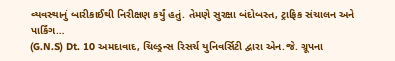વ્યવસ્થાનું બારીકાઈથી નિરીક્ષણ કર્યું હતું. તેમણે સુરક્ષા બંદોબસ્ત, ટ્રાફિક સંચાલન અને પાર્કિંગ…
(G.N.S) Dt. 10 અમદાવાદ, ચિલ્ડ્રન્સ રિસર્ચ યુનિવર્સિટી દ્વારા એન.જે. ગ્રૂપના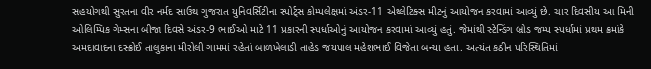સહયોગથી સુરતના વીર નર્મદ સાઉથ ગુજરાત યુનિવર્સિટીના સ્પોર્ટ્સ કોમ્પલેક્ષમાં અંડર-11 એથ્લેટિક્સ મીટનું આયોજન કરવામાં આવ્યું છે. ચાર દિવસીય આ મિની ઓલિમ્પિક ગેમ્સના બીજા દિવસે અંડર-9 ભાઈઓ માટે 11 પ્રકારની સ્પર્ધાઓનું આયોજન કરવામાં આવ્યું હતું. જેમાંથી સ્ટેન્ડિંગ બ્રોડ જમ્પ સ્પર્ધામાં પ્રથમ ક્રમાંકે અમદાવાદના દસ્ક્રોઈ તાલુકાના મીરોલી ગામમાં રહેતાં બાળખેલાડી તાહેડ જયપાલ મહેશભાઈ વિજેતા બન્યા હતા. અત્યંત કઠીન પરિસ્થિતિમાં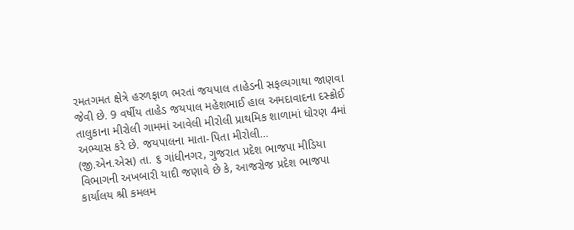રમતગમત ક્ષેત્રે હરળફાળ ભરતાં જયપાલ તાહેડની સફલ્યગાથા જાણવા જેવી છે. 9 વર્ષીય તાહેડ જયપાલ મહેશભાઈ હાલ અમદાવાદના દસ્ક્રોઈ તાલુકાના મીરોલી ગામમાં આવેલી મીરોલી પ્રાથમિક શાળામાં ધોરણ 4માં અભ્યાસ કરે છે. જયપાલના માતા-પિતા મીરોલી…
(જી.એન.એસ) તા. ૬ ગાંધીનગર, ગુજરાત પ્રદેશ ભાજપા મીડિયા વિભાગની અખબારી યાદી જણાવે છે કે, આજરોજ પ્રદેશ ભાજપા કાર્યાલય શ્રી કમલમ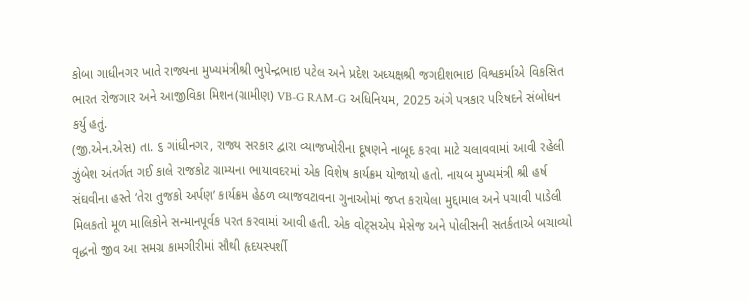કોબા ગાધીનગર ખાતે રાજ્યના મુખ્યમંત્રીશ્રી ભુપેન્દ્રભાઇ પટેલ અને પ્રદેશ અધ્યક્ષશ્રી જગદીશભાઇ વિશ્વકર્માએ વિકસિત ભારત રોજગાર અને આજીવિકા મિશન(ગ્રામીણ) VB-G RAM-G અધિનિયમ, 2025 અંગે પત્રકાર પરિષદને સંબોધન કર્યુ હતું.
(જી.એન.એસ) તા. ૬ ગાંધીનગર, રાજ્ય સરકાર દ્વારા વ્યાજખોરીના દૂષણને નાબૂદ કરવા માટે ચલાવવામાં આવી રહેલી ઝુંબેશ અંતર્ગત ગઈ કાલે રાજકોટ ગ્રામ્યના ભાયાવદરમાં એક વિશેષ કાર્યક્રમ યોજાયો હતો. નાયબ મુખ્યમંત્રી શ્રી હર્ષ સંઘવીના હસ્તે ‘તેરા તુજકો અર્પણ’ કાર્યક્રમ હેઠળ વ્યાજવટાવના ગુનાઓમાં જપ્ત કરાયેલા મુદ્દામાલ અને પચાવી પાડેલી મિલકતો મૂળ માલિકોને સન્માનપૂર્વક પરત કરવામાં આવી હતી. એક વોટ્સએપ મેસેજ અને પોલીસની સતર્કતાએ બચાવ્યો વૃદ્ધનો જીવ આ સમગ્ર કામગીરીમાં સૌથી હૃદયસ્પર્શી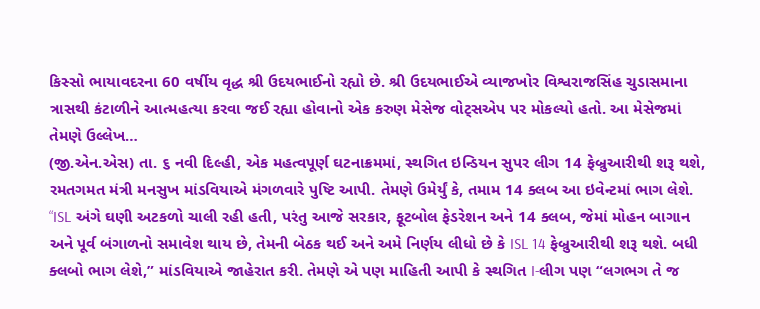કિસ્સો ભાયાવદરના 60 વર્ષીય વૃદ્ધ શ્રી ઉદયભાઈનો રહ્યો છે. શ્રી ઉદયભાઈએ વ્યાજખોર વિશ્વરાજસિંહ ચુડાસમાના ત્રાસથી કંટાળીને આત્મહત્યા કરવા જઈ રહ્યા હોવાનો એક કરુણ મેસેજ વોટ્સએપ પર મોકલ્યો હતો. આ મેસેજમાં તેમણે ઉલ્લેખ…
(જી.એન.એસ) તા. ૬ નવી દિલ્હી, એક મહત્વપૂર્ણ ઘટનાક્રમમાં, સ્થગિત ઇન્ડિયન સુપર લીગ 14 ફેબ્રુઆરીથી શરૂ થશે, રમતગમત મંત્રી મનસુખ માંડવિયાએ મંગળવારે પુષ્ટિ આપી. તેમણે ઉમેર્યું કે, તમામ 14 ક્લબ આ ઇવેન્ટમાં ભાગ લેશે. “ISL અંગે ઘણી અટકળો ચાલી રહી હતી, પરંતુ આજે સરકાર, ફૂટબોલ ફેડરેશન અને 14 ક્લબ, જેમાં મોહન બાગાન અને પૂર્વ બંગાળનો સમાવેશ થાય છે, તેમની બેઠક થઈ અને અમે નિર્ણય લીધો છે કે ISL 14 ફેબ્રુઆરીથી શરૂ થશે. બધી ક્લબો ભાગ લેશે,” માંડવિયાએ જાહેરાત કરી. તેમણે એ પણ માહિતી આપી કે સ્થગિત I-લીગ પણ “લગભગ તે જ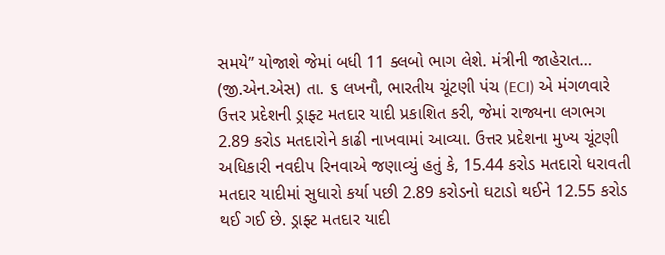સમયે” યોજાશે જેમાં બધી 11 ક્લબો ભાગ લેશે. મંત્રીની જાહેરાત…
(જી.એન.એસ) તા. ૬ લખનૌ, ભારતીય ચૂંટણી પંચ (ECI) એ મંગળવારે ઉત્તર પ્રદેશની ડ્રાફ્ટ મતદાર યાદી પ્રકાશિત કરી, જેમાં રાજ્યના લગભગ 2.89 કરોડ મતદારોને કાઢી નાખવામાં આવ્યા. ઉત્તર પ્રદેશના મુખ્ય ચૂંટણી અધિકારી નવદીપ રિનવાએ જણાવ્યું હતું કે, 15.44 કરોડ મતદારો ધરાવતી મતદાર યાદીમાં સુધારો કર્યા પછી 2.89 કરોડનો ઘટાડો થઈને 12.55 કરોડ થઈ ગઈ છે. ડ્રાફ્ટ મતદાર યાદી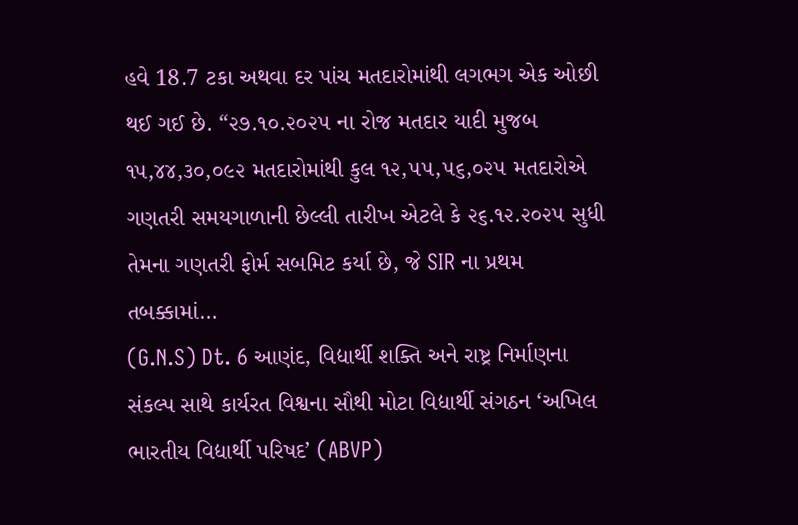હવે 18.7 ટકા અથવા દર પાંચ મતદારોમાંથી લગભગ એક ઓછી થઈ ગઈ છે. “૨૭.૧૦.૨૦૨૫ ના રોજ મતદાર યાદી મુજબ ૧૫,૪૪,૩૦,૦૯૨ મતદારોમાંથી કુલ ૧૨,૫૫,૫૬,૦૨૫ મતદારોએ ગણતરી સમયગાળાની છેલ્લી તારીખ એટલે કે ૨૬.૧૨.૨૦૨૫ સુધી તેમના ગણતરી ફોર્મ સબમિટ કર્યા છે, જે SIR ના પ્રથમ તબક્કામાં…
(G.N.S) Dt. 6 આણંદ, વિદ્યાર્થી શક્તિ અને રાષ્ટ્ર નિર્માણના સંકલ્પ સાથે કાર્યરત વિશ્વના સૌથી મોટા વિદ્યાર્થી સંગઠન ‘અખિલ ભારતીય વિદ્યાર્થી પરિષદ’ (ABVP)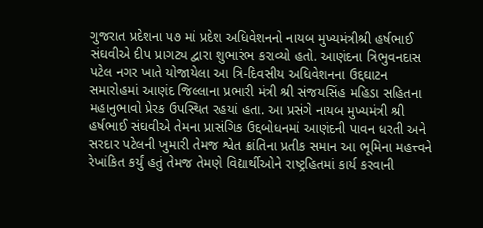ગુજરાત પ્રદેશના ૫૭ માં પ્રદેશ અધિવેશનનો નાયબ મુખ્યમંત્રીશ્રી હર્ષભાઈ સંઘવીએ દીપ પ્રાગટ્ય દ્વારા શુભારંભ કરાવ્યો હતો. આણંદના ત્રિભુવનદાસ પટેલ નગર ખાતે યોજાયેલા આ ત્રિ-દિવસીય અધિવેશનના ઉદ્દઘાટન સમારોહમાં આણંદ જિલ્લાના પ્રભારી મંત્રી શ્રી સંજયસિંહ મહિડા સહિતના મહાનુભાવો પ્રેરક ઉપસ્થિત રહયાં હતા. આ પ્રસંગે નાયબ મુખ્યમંત્રી શ્રી હર્ષભાઈ સંઘવીએ તેમના પ્રાસંગિક ઉદ્દબોધનમાં આણંદની પાવન ધરતી અને સરદાર પટેલની ખુમારી તેમજ શ્વેત ક્રાંતિના પ્રતીક સમાન આ ભૂમિના મહત્ત્વને રેખાંકિત કર્યું હતું તેમજ તેમણે વિદ્યાર્થીઓને રાષ્ટ્રહિતમાં કાર્ય કરવાની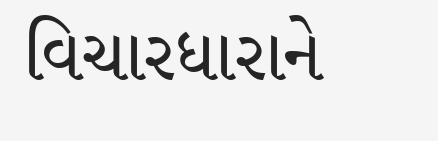વિચારધારાને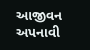આજીવન અપનાવી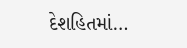દેશહિતમાં…